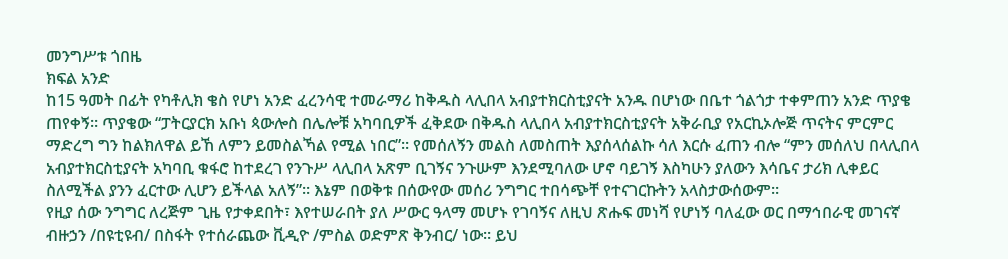መንግሥቱ ጎበዜ
ክፍል አንድ
ከ15 ዓመት በፊት የካቶሊክ ቄስ የሆነ አንድ ፈረንሳዊ ተመራማሪ ከቅዱስ ላሊበላ አብያተክርስቲያናት አንዱ በሆነው በቤተ ጎልጎታ ተቀምጠን አንድ ጥያቄ ጠየቀኝ። ጥያቄው “ፓትርያርክ አቡነ ጳውሎስ በሌሎቹ አካባቢዎች ፈቅደው በቅዱስ ላሊበላ አብያተክርስቲያናት አቅራቢያ የአርኪኦሎጅ ጥናትና ምርምር ማድረግ ግን ከልክለዋል ይኸ ለምን ይመስልኻል የሚል ነበር”። የመሰለኝን መልስ ለመስጠት እያሰላሰልኩ ሳለ እርሱ ፈጠን ብሎ “ምን መሰለህ በላሊበላ አብያተክርስቲያናት አካባቢ ቁፋሮ ከተደረገ የንጉሥ ላሊበላ አጽም ቢገኝና ንጉሡም እንደሚባለው ሆኖ ባይገኝ እስካሁን ያለውን እሳቤና ታሪክ ሊቀይር ስለሚችል ያንን ፈርተው ሊሆን ይችላል አለኝ”። እኔም በወቅቱ በሰውየው መሰሪ ንግግር ተበሳጭቸ የተናገርኩትን አላስታውሰውም።
የዚያ ሰው ንግግር ለረጅም ጊዜ የታቀደበት፣ እየተሠራበት ያለ ሥውር ዓላማ መሆኑ የገባኝና ለዚህ ጽሑፍ መነሻ የሆነኝ ባለፈው ወር በማኅበራዊ መገናኛ ብዙኃን /በዩቲዩብ/ በስፋት የተሰራጨው ቪዲዮ /ምስል ወድምጽ ቅንብር/ ነው። ይህ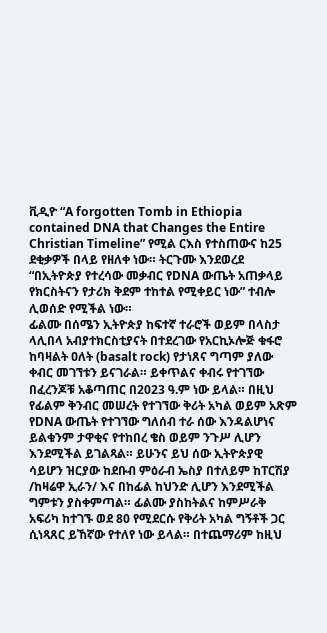ቪዲዮ “A forgotten Tomb in Ethiopia contained DNA that Changes the Entire Christian Timeline” የሚል ርእስ የተስጠውና ከ25 ደቂቃዎች በላይ የዘለቀ ነው። ትርጉሙ እንደወረደ “በኢትዮጵያ የተረሳው መቃብር የDNA ውጤት አጠቃላይ የክርስትናን የታሪክ ቅደም ተከተል የሚቀይር ነው” ተብሎ ሊወሰድ የሚችል ነው።
ፊልሙ በሰሜን ኢትዮጵያ ከፍተኛ ተራሮች ወይም በላስታ ላሊበላ አብያተክርስቲያናት በተደረገው የአርኪኦሎጅ ቁፋሮ ከባዛልት ዐለት (basalt rock) የታነጸና ግጣም ያለው ቀብር መገኘቱን ይናገራል። ይቀጥልና ቀብሩ የተገኘው በፈረንጆቹ አቆጣጠር በ2023 ዓ.ም ነው ይላል። በዚህ የፊልም ቅንብር መሠረት የተገኘው ቅሪት አካል ወይም አጽም የDNA ውጤት የተገኘው ግለሰብ ተራ ሰው እንዳልሆነና ይልቁንም ታዋቂና የተከበረ ቄስ ወይም ንጉሥ ሊሆን እንደሚችል ይገልጻል። ይሁንና ይህ ሰው ኢትዮጵያዊ ሳይሆን ዝርያው ከደቡብ ምዕራብ ኤስያ በተለይም ከፐርሽያ /ከዛሬዋ ኢራን/ እና በከፊል ከህንድ ሊሆን እንደሚችል ግምቱን ያስቀምጣል። ፊልሙ ያስከትልና ከምሥራቅ አፍሪካ ከተገኙ ወደ 80 የሚደርሱ የቅሪት አካል ግኝቶች ጋር ሲነጻጸር ይኸኛው የተለየ ነው ይላል። በተጨማሪም ከዚህ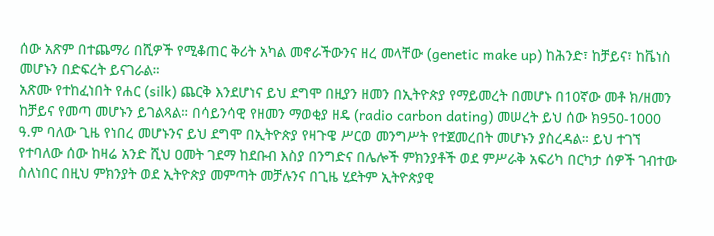ሰው አጽም በተጨማሪ በሺዎች የሚቆጠር ቅሪት አካል መኖራችውንና ዘረ መላቸው (genetic make up) ከሕንድ፣ ከቻይና፣ ከቬነስ መሆኑን በድፍረት ይናገራል።
አጽሙ የተከፈነበት የሐር (silk) ጨርቅ እንደሆነና ይህ ደግሞ በዚያን ዘመን በኢትዮጵያ የማይመረት በመሆኑ በ10ኛው መቶ ክ/ዘመን ከቻይና የመጣ መሆኑን ይገልጻል። በሳይንሳዊ የዘመን ማወቂያ ዘዴ (radio carbon dating) መሠረት ይህ ሰው ክ950-1000 ዓ.ም ባለው ጊዜ የነበረ መሆኑንና ይህ ደግሞ በኢትዮጵያ የዛጉዌ ሥርወ መንግሥት የተጀመረበት መሆኑን ያስረዳል። ይህ ተገኘ የተባለው ሰው ከዛሬ አንድ ሺህ ዐመት ገደማ ከደቡብ እስያ በንግድና በሌሎች ምክንያቶች ወደ ምሥራቅ አፍሪካ በርካታ ሰዎች ገብተው ስለነበር በዚህ ምክንያት ወደ ኢትዮጵያ መምጣት መቻሉንና በጊዜ ሂደትም ኢትዮጵያዊ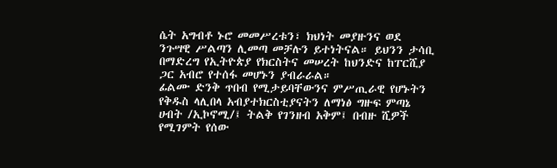ሴት አግብቶ ኑሮ መመሥረቱን፣ ክህነት መያዙንና ወደ ንጉሣዊ ሥልጣን ሊመጣ መቻሉን ይተነትናል። ይህንን ታሳቢ በማድረግ የኢትዮጵያ የክርስትና መሠረት ከህንድና ከፐርሺያ ጋር አብሮ የተሰፋ መሆኑን ያብራራል።
ፊልሙ ድንቅ ጥበብ የሚታይባቸውንና ምሥጢራዊ የሆኑትን የቅዱስ ላሊበላ አብያተክርስቲያናትን ለማነፅ ግዙፍ ምጣኔ ሀብት /ኢኮኖሚ/፤ ትልቅ የገንዘብ አቅም፤ በብዙ ሺዎች የሚገምት የሰው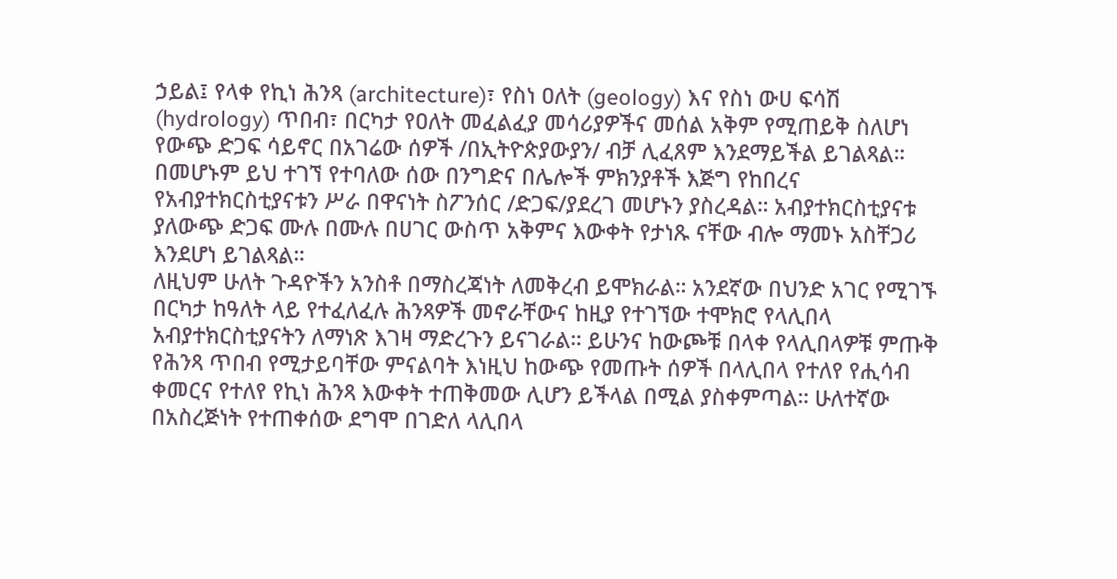ኃይል፤ የላቀ የኪነ ሕንጻ (architecture)፣ የስነ ዐለት (geology) እና የስነ ውሀ ፍሳሽ (hydrology) ጥበብ፣ በርካታ የዐለት መፈልፈያ መሳሪያዎችና መሰል አቅም የሚጠይቅ ስለሆነ የውጭ ድጋፍ ሳይኖር በአገሬው ሰዎች /በኢትዮጵያውያን/ ብቻ ሊፈጸም እንደማይችል ይገልጻል። በመሆኑም ይህ ተገኘ የተባለው ሰው በንግድና በሌሎች ምክንያቶች እጅግ የከበረና የአብያተክርስቲያናቱን ሥራ በዋናነት ስፖንሰር /ድጋፍ/ያደረገ መሆኑን ያስረዳል። አብያተክርስቲያናቱ ያለውጭ ድጋፍ ሙሉ በሙሉ በሀገር ውስጥ አቅምና እውቀት የታነጹ ናቸው ብሎ ማመኑ አስቸጋሪ እንደሆነ ይገልጻል።
ለዚህም ሁለት ጉዳዮችን አንስቶ በማስረጃነት ለመቅረብ ይሞክራል። አንደኛው በህንድ አገር የሚገኙ በርካታ ከዓለት ላይ የተፈለፈሉ ሕንጻዎች መኖራቸውና ከዚያ የተገኘው ተሞክሮ የላሊበላ አብያተክርስቲያናትን ለማነጽ እገዛ ማድረጉን ይናገራል። ይሁንና ከውጮቹ በላቀ የላሊበላዎቹ ምጡቅ የሕንጻ ጥበብ የሚታይባቸው ምናልባት እነዚህ ከውጭ የመጡት ሰዎች በላሊበላ የተለየ የሒሳብ ቀመርና የተለየ የኪነ ሕንጻ እውቀት ተጠቅመው ሊሆን ይችላል በሚል ያስቀምጣል። ሁለተኛው በአስረጅነት የተጠቀሰው ደግሞ በገድለ ላሊበላ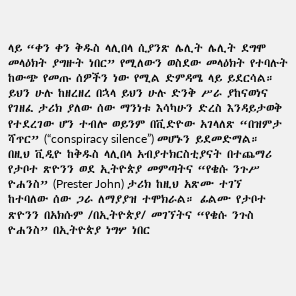ላይ “ቀን ቀን ቅዱስ ላሊበላ ሲያንጽ ሌሊት ሌሊት ደግሞ መላዕክት ያግዙት ነበር” የሚለውን ወስደው መላዕክት የተባሉት ከውጭ የመጡ ሰዎችን ነው የሚል ድምዳሜ ላይ ይደርሳል። ይህን ሁሉ ከዘረዘረ በኋላ ይህን ሁሉ ድንቅ ሥራ ያከናወነና የገዘፈ ታሪክ ያለው ሰው ማንነቱ እሳካሁን ድረስ እንዳይታወቅ የተደረገው ሆን ተብሎ ወይንም በቪድዮው አገላለጽ “በዝምታ ሻጥር” (“conspiracy silence”) መሆኑን ይደመድማል።
በዚህ ቪዲዮ ከቅዱስ ላሊበላ አብያተክርስቲያናት በተጨማሪ የታቦተ ጽዮንን ወደ ኢትዮጵያ መምጣትና “የቄሱ ንጉሥ ዮሐንስ” (Prester John) ታሪክ ከዚህ አጽሙ ተገኘ ከተባለው ሰው ጋራ ለማያያዝ ተሞክራል። ፊልሙ የታቦተ ጽዮንን በአክሱም /በኢትዮጵያ/ መገኘትና “የቄሱ ንጉስ ዮሐንስ” በኢትዮጵያ ነግሦ ነበር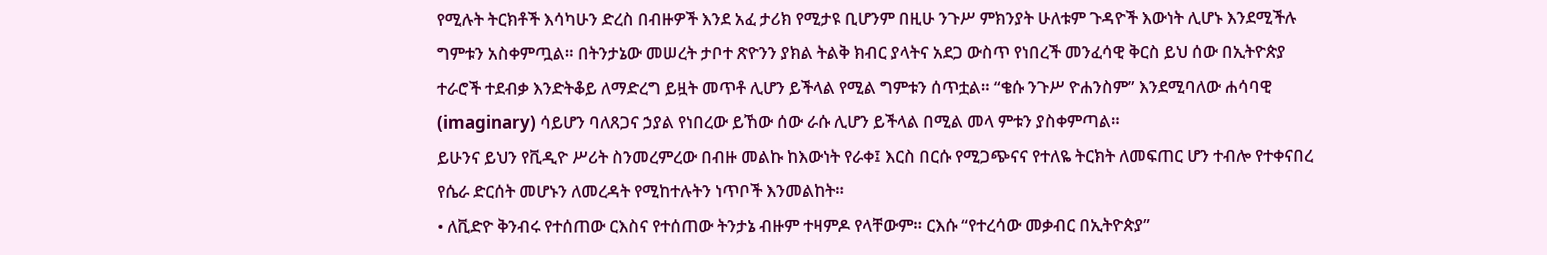የሚሉት ትርክቶች እሳካሁን ድረስ በብዙዎች እንደ አፈ ታሪክ የሚታዩ ቢሆንም በዚሁ ንጉሥ ምክንያት ሁለቱም ጉዳዮች እውነት ሊሆኑ እንደሚችሉ ግምቱን አስቀምጧል። በትንታኔው መሠረት ታቦተ ጽዮንን ያክል ትልቅ ክብር ያላትና አደጋ ውስጥ የነበረች መንፈሳዊ ቅርስ ይህ ሰው በኢትዮጵያ ተራሮች ተደብቃ እንድትቆይ ለማድረግ ይዟት መጥቶ ሊሆን ይችላል የሚል ግምቱን ሰጥቷል። “ቄሱ ንጉሥ ዮሐንስም” እንደሚባለው ሐሳባዊ (imaginary) ሳይሆን ባለጸጋና ኃያል የነበረው ይኸው ሰው ራሱ ሊሆን ይችላል በሚል መላ ምቱን ያስቀምጣል።
ይሁንና ይህን የቪዲዮ ሥሪት ስንመረምረው በብዙ መልኩ ከእውነት የራቀ፤ እርስ በርሱ የሚጋጭናና የተለዬ ትርክት ለመፍጠር ሆን ተብሎ የተቀናበረ የሴራ ድርሰት መሆኑን ለመረዳት የሚከተሉትን ነጥቦች እንመልከት።
• ለቪድዮ ቅንብሩ የተሰጠው ርእስና የተሰጠው ትንታኔ ብዙም ተዛምዶ የላቸውም። ርእሱ “የተረሳው መቃብር በኢትዮጵያ”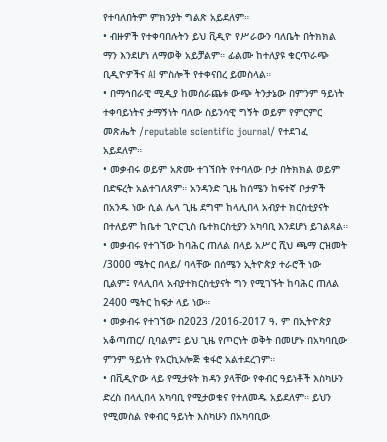የተባለበትም ምክንያት ግልጽ አይደለም።
• ብዙዎች የተቀባበሉትን ይህ ቪዲዮ የሥራውን ባለቤት በትክክል ማን እንደሆነ ለማወቅ አይቻልም። ፊልሙ ከተለያዩ ቁርጥራጭ ቢዲዮዎችና AI ምስሎች የተቀናበረ ይመስላል።
• በማኅበራዊ ሚዲያ ከመሰራጨቱ ውጭ ትንታኔው በምንም ዓይነት ተቀባይነትና ታማኝነት ባለው ስይንሳዊ ግኝት ወይም የምርምር መጽሔት /reputable scientific journal/ የተደገፈ አይደለም።
• መቃብሩ ወይም አጽሙ ተገኘበት የተባለው ቦታ በትክክል ወይም በድፍረት አልተገለጸም። አንዳንድ ጊዜ ከሰሜን ከፍተኛ ቦታዎች በአንዱ ነው ሲል ሌላ ጊዜ ደግሞ ከላሊበላ አብያተ ክርስቲያናት በተለይም ከቤተ ጊዮርጊስ ቤተክርስቲያን አካባቢ እንደሆነ ይገልጻል።
• መቃብሩ የተገኘው ከባሕር ጠለል በላይ አሥር ሺህ ጫማ ርዝመት /3000 ሜትር በላይ/ ባላቸው በሰሜን ኢትዮጵያ ተራሮች ነው ቢልም፤ የላሊበላ አብያተክርስቲያናት ግን የሚገኙት ከባሕር ጠለል 2400 ሜትር ከፍታ ላይ ነው።
• መቃብሩ የተገኘው በ2023 /2016-2017 ዓ. ም በኢትዮጵያ አቆጣጠር/ ቢባልም፤ ይህ ጊዜ የጦርነት ወቅት በመሆኑ በአካባቢው ምንም ዓይነት የአርኪኦሎጅ ቁፋሮ አልተደረገም።
• በቪዲዮው ላይ የሚታዩት ክዳን ያላቸው የቀብር ዓይነቶች እስካሁን ድረስ በላሊበላ አካባቢ የሚታወቁና የተለመዱ አይደለም። ይህን የሚመስል የቀብር ዓይነት እስካሁን በአካባቢው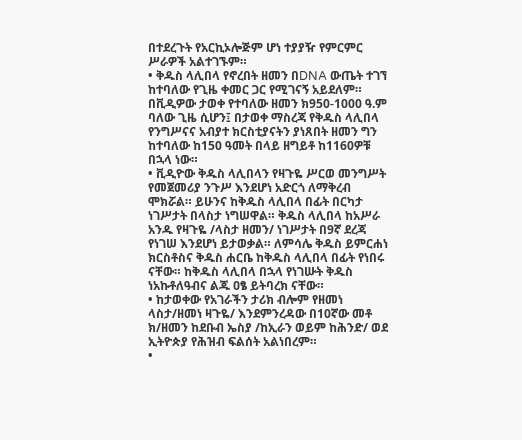በተደረጉት የአርኪኦሎጅም ሆነ ተያያዥ የምርምር ሥራዎች አልተገኙም።
• ቅዱስ ላሊበላ የኖረበት ዘመን በDNA ውጤት ተገኘ ከተባለው የጊዜ ቀመር ጋር የሚገናኝ አይደለም። በቪዲዎው ታወቀ የተባለው ዘመን ክ950-1000 ዓ.ም ባለው ጊዜ ሲሆን፤ በታወቀ ማስረጃ የቅዱስ ላሊበላ የንግሥናና አብያተ ክርስቲያናትን ያነጸበት ዘመን ግን ከተባለው ከ150 ዓመት በላይ ዘግይቶ ከ1160ዎቹ በኋላ ነው።
• ቪዲዮው ቅዱስ ላሊበላን የዛጉዬ ሥርወ መንግሥት የመጀመሪያ ንጉሥ እንደሆነ አድርጎ ለማቅረብ ሞክሯል። ይሁንና ከቅዱስ ላሊበላ በፊት በርካታ ነገሥታት በላስታ ነግሠዋል። ቅዱስ ላሊበላ ከአሥራ አንዱ የዛጉዬ /ላስታ ዘመን/ ነገሥታት በ9ኛ ደረጃ የነገሠ እንደሆነ ይታወቃል። ለምሳሌ ቅዱስ ይምርሐነ ክርስቶስና ቅዱስ ሐርቤ ከቅዱስ ላሊበላ በፊት የነበሩ ናቸው። ከቅዱስ ላሊበላ በኋላ የነገሡት ቅዱስ ነአኩቶለዓብና ልጁ ዐፄ ይትባረክ ናቸው።
• ከታወቀው የአገራችን ታሪክ ብሎም የዘመነ ላስታ/ዘመነ ዛጉዬ/ እንደምንረዳው በ10ኛው መቶ ክ/ዘመን ከደቡብ ኤስያ /ከኢራን ወይም ከሕንድ/ ወደ ኢትዮጵያ የሕዝብ ፍልሰት አልነበረም።
•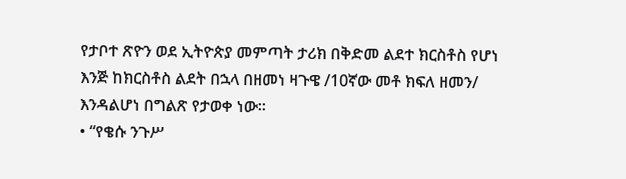የታቦተ ጽዮን ወደ ኢትዮጵያ መምጣት ታሪክ በቅድመ ልደተ ክርስቶስ የሆነ እንጅ ከክርስቶስ ልደት በኋላ በዘመነ ዛጉዌ /10ኛው መቶ ክፍለ ዘመን/ እንዳልሆነ በግልጽ የታወቀ ነው።
• “የቄሱ ንጉሥ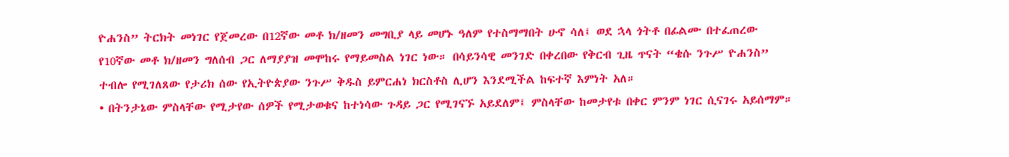ዮሐንስ” ትርክት መነገር የጀመረው በ12ኛው መቶ ክ/ዘመን መግቢያ ላይ መሆኑ ዓለም የተስማማበት ሁኖ ሳለ፤ ወደ ኋላ ጎትቶ በፊልሙ በተፈጠረው የ10ኛው መቶ ክ/ዘመን ግለሰብ ጋር ለማያያዝ መሞከሩ የማይመስል ነገር ነው። በሳይንሳዊ መንገድ በቀረበው የቅርብ ጊዜ ጥናት “ቄሱ ንጉሥ ዮሐንስ” ተብሎ የሚገለጸው የታሪክ ሰው የኢትዮጵያው ንጉሥ ቅዱስ ይምርሐነ ክርስቶስ ሊሆን እንደሚችል ከፍተኛ እምነት አለ።
• በትንታኔው ምስላቸው የሚታየው ሰዎች የሚታወቁና ከተነሳው ጉዳይ ጋር የሚገናኙ አይደለም፤ ምስላቸው ከመታየቱ በቀር ምንም ነገር ሲናገሩ አይሰማም።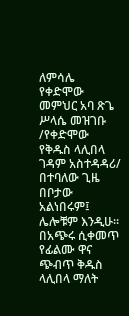ለምሳሌ የቀድሞው መምህር አባ ጽጌ ሥላሴ መዝገቡ /የቀድሞው የቅዱስ ላሊበላ ገዳም አስተዳዳሪ/ በተባለው ጊዜ በቦታው አልነበሩም፤ ሌሎቹም እንዲሁ።
በአጭሩ ሲቀመጥ የፊልሙ ዋና ጭብጥ ቅዱስ ላሊበላ ማለት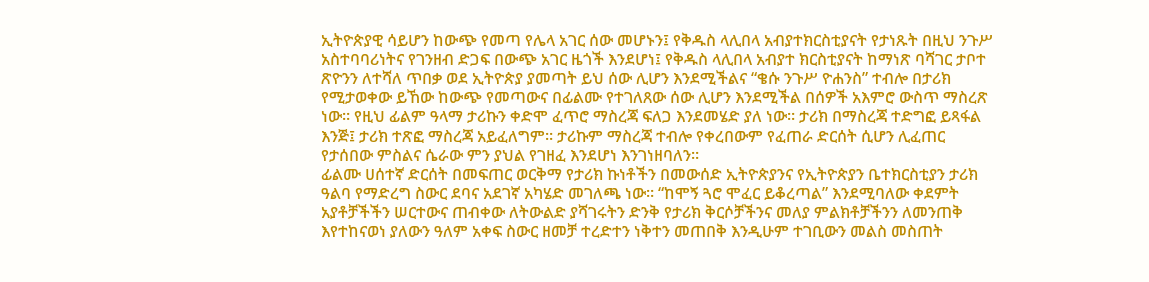ኢትዮጵያዊ ሳይሆን ከውጭ የመጣ የሌላ አገር ሰው መሆኑን፤ የቅዱስ ላሊበላ አብያተክርስቲያናት የታነጹት በዚህ ንጉሥ አስተባባሪነትና የገንዘብ ድጋፍ በውጭ አገር ዜጎች እንደሆነ፤ የቅዱስ ላሊበላ አብያተ ክርስቲያናት ከማነጽ ባሻገር ታቦተ ጽዮንን ለተሻለ ጥበቃ ወደ ኢትዮጵያ ያመጣት ይህ ሰው ሊሆን እንደሚችልና “ቄሱ ንጉሥ ዮሐንስ” ተብሎ በታሪክ የሚታወቀው ይኸው ከውጭ የመጣውና በፊልሙ የተገለጸው ሰው ሊሆን እንደሚችል በሰዎች አእምሮ ውስጥ ማስረጽ ነው። የዚህ ፊልም ዓላማ ታሪኩን ቀድሞ ፈጥሮ ማስረጃ ፍለጋ እንደመሄድ ያለ ነው። ታሪክ በማስረጃ ተድግፎ ይጻፋል እንጅ፤ ታሪክ ተጽፎ ማስረጃ አይፈለግም። ታሪኩም ማስረጃ ተብሎ የቀረበውም የፈጠራ ድርሰት ሲሆን ሊፈጠር የታሰበው ምስልና ሴራው ምን ያህል የገዘፈ እንደሆነ እንገነዘባለን።
ፊልሙ ሀሰተኛ ድርሰት በመፍጠር ወርቅማ የታሪክ ኩነቶችን በመውሰድ ኢትዮጵያንና የኢትዮጵያን ቤተክርስቲያን ታሪክ ዓልባ የማድረግ ስውር ደባና አደገኛ አካሄድ መገለጫ ነው። “ከሞኝ ጓሮ ሞፈር ይቆረጣል” እንደሚባለው ቀደምት አያቶቻችችን ሠርተውና ጠብቀው ለትውልድ ያሻገሩትን ድንቅ የታሪክ ቅርሶቻችንና መለያ ምልክቶቻችንን ለመንጠቅ እየተከናወነ ያለውን ዓለም አቀፍ ስውር ዘመቻ ተረድተን ነቅተን መጠበቅ እንዲሁም ተገቢውን መልስ መስጠት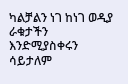ካልቻልን ነገ ከነገ ወዲያ ራቁታችን እንድሚያስቀሩን ሳይታለም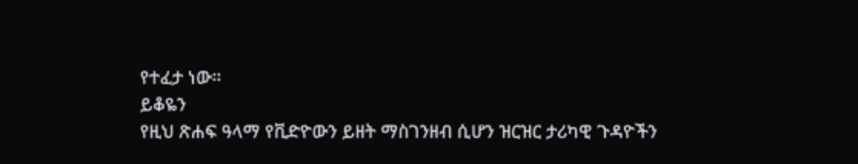የተፈታ ነው።
ይቆዬን
የዚህ ጽሐፍ ዓላማ የቪድዮውን ይዘት ማስገንዘብ ሲሆን ዝርዝር ታሪካዊ ጉዳዮችን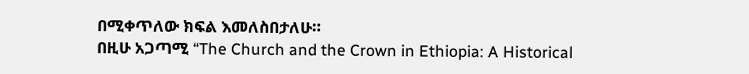በሚቀጥለው ክፍል እመለስበታለሁ።
በዚሁ አጋጣሚ “The Church and the Crown in Ethiopia: A Historical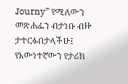Journy” የሚለውን መጽሐፌን ብታነቡ ብዙ ታተርፉበታላችሁ፤ የእውነተኛውን የታሪክ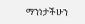ማንነታችሁን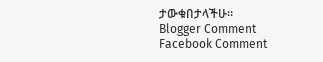ታውቁበታላችሁ።
Blogger Comment
Facebook Comment